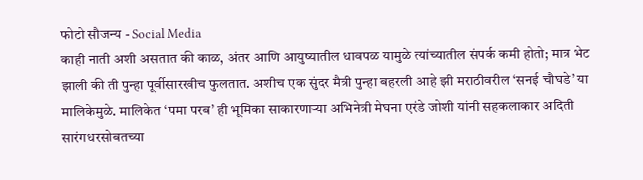फोटो सौजन्य - Social Media
काही नाती अशी असतात की काळ, अंतर आणि आयुष्यातील धावपळ यामुळे त्यांच्यातील संपर्क कमी होतो; मात्र भेट झाली की ती पुन्हा पूर्वीसारखीच फुलतात. अशीच एक सुंदर मैत्री पुन्हा बहरली आहे झी मराठीवरील ‘सनई चौघडे’ या मालिकेमुळे. मालिकेत ‘पमा परब’ ही भूमिका साकारणाऱ्या अभिनेत्री मेघना एरंडे जोशी यांनी सहकलाकार अदिती सारंगधरसोबतच्या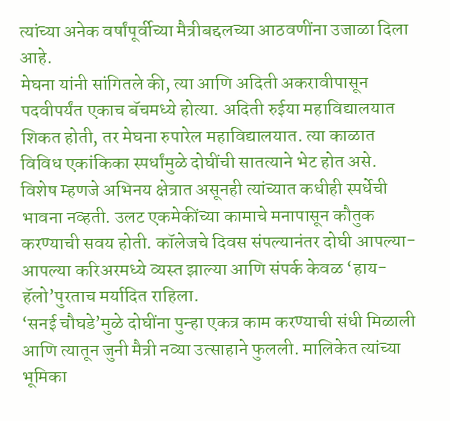त्यांच्या अनेक वर्षांपूर्वीच्या मैत्रीबद्दलच्या आठवणींना उजाळा दिला आहे.
मेघना यांनी सांगितले की, त्या आणि अदिती अकरावीपासून पदवीपर्यंत एकाच बॅचमध्ये होत्या. अदिती रुईया महाविद्यालयात शिकत होती, तर मेघना रुपारेल महाविद्यालयात. त्या काळात विविध एकांकिका स्पर्धांमुळे दोघींची सातत्याने भेट होत असे. विशेष म्हणजे अभिनय क्षेत्रात असूनही त्यांच्यात कधीही स्पर्धेची भावना नव्हती. उलट एकमेकींच्या कामाचे मनापासून कौतुक करण्याची सवय होती. कॉलेजचे दिवस संपल्यानंतर दोघी आपल्या-आपल्या करिअरमध्ये व्यस्त झाल्या आणि संपर्क केवळ ‘हाय-हॅलो’पुरताच मर्यादित राहिला.
‘सनई चौघडे’मुळे दोघींना पुन्हा एकत्र काम करण्याची संधी मिळाली आणि त्यातून जुनी मैत्री नव्या उत्साहाने फुलली. मालिकेत त्यांच्या भूमिका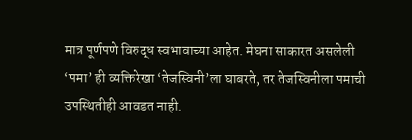मात्र पूर्णपणे विरुद्ध स्वभावाच्या आहेत. मेघना साकारत असलेली ‘पमा’ ही व्यक्तिरेखा ‘तेजस्विनी’ला घाबरते, तर तेजस्विनीला पमाची उपस्थितीही आवडत नाही.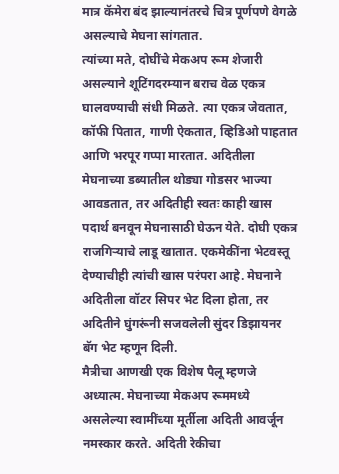मात्र कॅमेरा बंद झाल्यानंतरचे चित्र पूर्णपणे वेगळे असल्याचे मेघना सांगतात.
त्यांच्या मते, दोघींचे मेकअप रूम शेजारी असल्याने शूटिंगदरम्यान बराच वेळ एकत्र घालवण्याची संधी मिळते. त्या एकत्र जेवतात, कॉफी पितात, गाणी ऐकतात, व्हिडिओ पाहतात आणि भरपूर गप्पा मारतात. अदितीला मेघनाच्या डब्यातील थोड्या गोडसर भाज्या आवडतात, तर अदितीही स्वतः काही खास पदार्थ बनवून मेघनासाठी घेऊन येते. दोघी एकत्र राजगिऱ्याचे लाडू खातात. एकमेकींना भेटवस्तू देण्याचीही त्यांची खास परंपरा आहे. मेघनाने अदितीला वॉटर सिपर भेट दिला होता, तर अदितीने घुंगरूंनी सजवलेली सुंदर डिझायनर बॅग भेट म्हणून दिली.
मैत्रीचा आणखी एक विशेष पैलू म्हणजे अध्यात्म. मेघनाच्या मेकअप रूममध्ये असलेल्या स्वामींच्या मूर्तीला अदिती आवर्जून नमस्कार करते. अदिती रेकीचा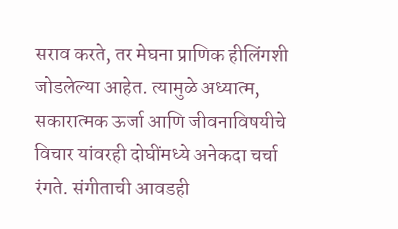सराव करते, तर मेघना प्राणिक हीलिंगशी जोडलेल्या आहेत. त्यामुळे अध्यात्म, सकारात्मक ऊर्जा आणि जीवनाविषयीचे विचार यांवरही दोघींमध्ये अनेकदा चर्चा रंगते. संगीताची आवडही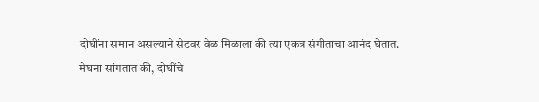दोघींना समान असल्याने सेटवर वेळ मिळाला की त्या एकत्र संगीताचा आनंद घेतात.
मेघना सांगतात की, दोघींचे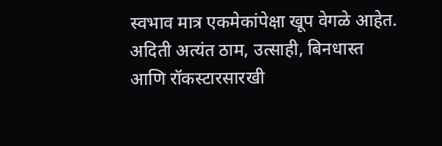स्वभाव मात्र एकमेकांपेक्षा खूप वेगळे आहेत. अदिती अत्यंत ठाम, उत्साही, बिनधास्त आणि रॉकस्टारसारखी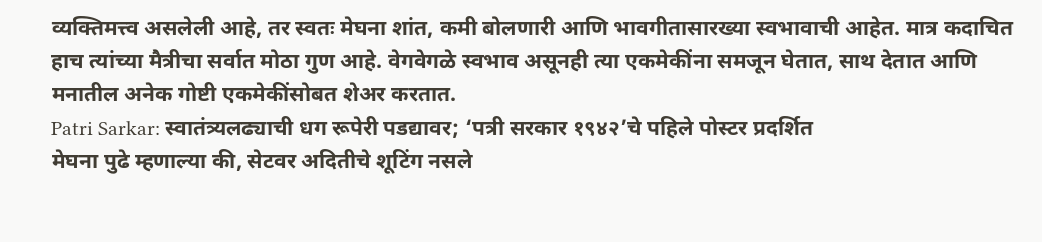व्यक्तिमत्त्व असलेली आहे, तर स्वतः मेघना शांत, कमी बोलणारी आणि भावगीतासारख्या स्वभावाची आहेत. मात्र कदाचित हाच त्यांच्या मैत्रीचा सर्वात मोठा गुण आहे. वेगवेगळे स्वभाव असूनही त्या एकमेकींना समजून घेतात, साथ देतात आणि मनातील अनेक गोष्टी एकमेकींसोबत शेअर करतात.
Patri Sarkar: स्वातंत्र्यलढ्याची धग रूपेरी पडद्यावर; ‘पत्री सरकार १९४२’चे पहिले पोस्टर प्रदर्शित
मेघना पुढे म्हणाल्या की, सेटवर अदितीचे शूटिंग नसले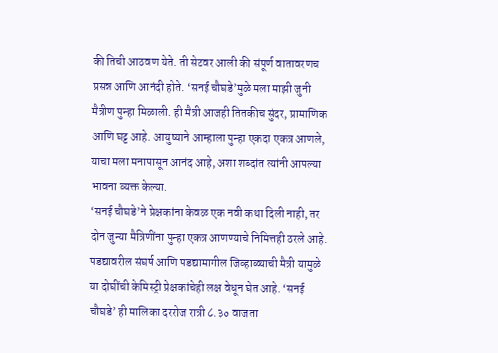की तिची आठवण येते. ती सेटवर आली की संपूर्ण वातावरणच प्रसन्न आणि आनंदी होते. ‘सनई चौघडे’मुळे मला माझी जुनी मैत्रीण पुन्हा मिळाली. ही मैत्री आजही तितकीच सुंदर, प्रामाणिक आणि घट्ट आहे. आयुष्याने आम्हाला पुन्हा एकदा एकत्र आणले, याचा मला मनापासून आनंद आहे, अशा शब्दांत त्यांनी आपल्या भावना व्यक्त केल्या.
‘सनई चौघडे’ने प्रेक्षकांना केवळ एक नवी कथा दिली नाही, तर दोन जुन्या मैत्रिणींना पुन्हा एकत्र आणण्याचे निमित्तही ठरले आहे. पडद्यावरील संघर्ष आणि पडद्यामागील जिव्हाळ्याची मैत्री यामुळे या दोघींची केमिस्ट्री प्रेक्षकांचेही लक्ष वेधून घेत आहे. ‘सनई चौघडे’ ही मालिका दररोज रात्री ८.३० वाजता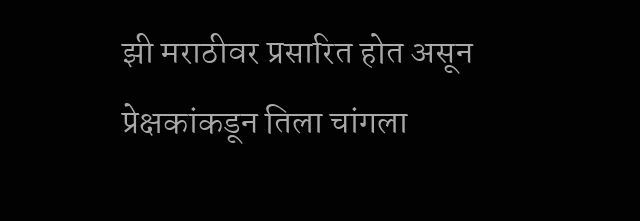झी मराठीवर प्रसारित होत असून प्रेक्षकांकडून तिला चांगला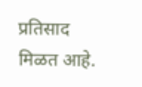प्रतिसाद मिळत आहे.